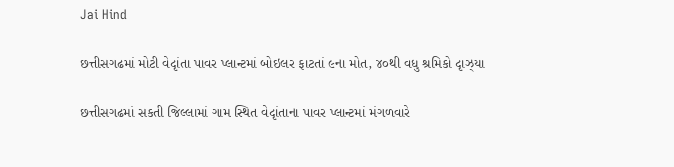Jai Hind

છત્તીસગઢમાં મોટી વેદૃાંતા પાવર પ્લાન્ટમાં બોઇલર ફાટતાં ૯ના મોત, ૪૦થી વધુ શ્રમિકો દૃાઝ્યા

છત્તીસગઢમાં સકતી જિલ્લામાં ગામ સ્થિત વેદૃાંતાના પાવર પ્લાન્ટમાં મંગળવારે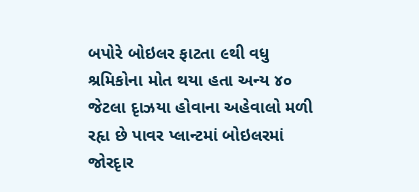બપોરે બોઇલર ફાટતા ૯થી વધુ શ્રમિકોના મોત થયા હતા અન્ય ૪૦ જેટલા દૃાઝયા હોવાના અહેવાલો મળી રહૃા છે પાવર પ્લાન્ટમાં બોઇલરમાં જોરદૃાર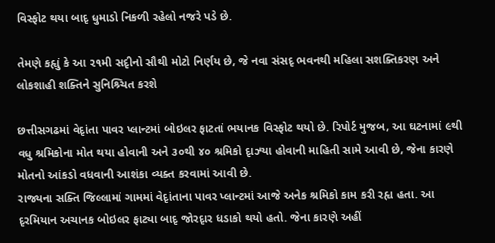વિસ્ફોટ થયા બાદૃ ધુમાડો નિકળી રહેલો નજરે પડે છે.

તેમણે કહૃાું કે આ ૨૧મી સદૃીનો સૌથી મોટો નિર્ણય છે, જે નવા સંસદૃ ભવનથી મહિલા સશક્તિકરણ અને લોકશાહી શક્તિને સુનિશ્ર્ચિત કરશે

છત્તીસગઢમાં વેદૃાંતા પાવર પ્લાન્ટમાં બોઇલર ફાટતાં ભયાનક વિસ્ફોટ થયો છે. રિપોર્ટ મુજબ, આ ઘટનામાં ૯થી વધુ શ્રમિકોના મોત થયા હોવાની અને ૩૦થી ૪૦ શ્રમિકો દૃાઝ્યા હોવાની માહિતી સામે આવી છે, જેના કારણે મોતનો આંકડો વધવાની આશંકા વ્યક્ત કરવામાં આવી છે.
રાજ્યના સક્તિ જિલ્લામાં ગામમાં વેદૃાંતાના પાવર પ્લાન્ટમાં આજે અનેક શ્રમિકો કામ કરી રહૃા હતા. આ દૃરમિયાન અચાનક બોઇલર ફાટ્યા બાદૃ જોરદૃાર ધડાકો થયો હતો. જેના કારણે અહીં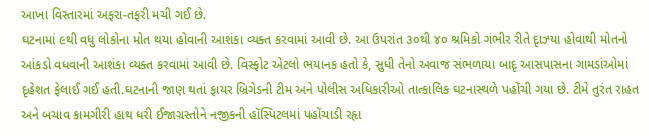આખા વિસ્તારમાં અફરા-તફરી મચી ગઈ છે.
ઘટનામાં ૯થી વધુ લોકોના મોત થયા હોવાની આશંકા વ્યક્ત કરવામાં આવી છે. આ ઉપરાંત ૩૦થી ૪૦ શ્રમિકો ગંભીર રીતે દૃાઝ્યા હોવાથી મોતનો આંકડો વધવાની આશંકા વ્યક્ત કરવામાં આવી છે. વિસ્ફોટ એટલો ભયાનક હતો કે, સુધી તેનો અવાજ સંભળાયા બાદૃ આસપાસના ગામડાંઓમાં દૃહેશત ફેલાઈ ગઈ હતી.ઘટનાની જાણ થતાં ફાયર બ્રિગેડની ટીમ અને પોલીસ અધિકારીઓ તાત્કાલિક ઘટનાસ્થળે પહોંચી ગયા છે. ટીમે તુરંત રાહત અને બચાવ કામગીરી હાથ ધરી ઈજાગ્રસ્તોને નજીકની હૉસ્પિટલમાં પહોંચાડી રહૃા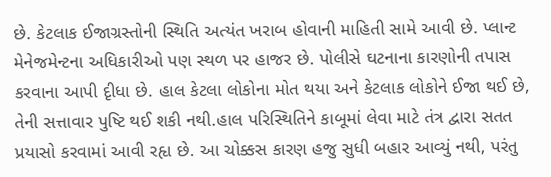છે. કેટલાક ઈજાગ્રસ્તોની સ્થિતિ અત્યંત ખરાબ હોવાની માહિતી સામે આવી છે. પ્લાન્ટ મેનેજમેન્ટના અધિકારીઓ પણ સ્થળ પર હાજર છે. પોલીસે ઘટનાના કારણોની તપાસ કરવાના આપી દૃીધા છે. હાલ કેટલા લોકોના મોત થયા અને કેટલાક લોકોને ઈજા થઈ છે, તેની સત્તાવાર પુષ્ટિ થઈ શકી નથી.હાલ પરિસ્થિતિને કાબૂમાં લેવા માટે તંત્ર દ્વારા સતત પ્રયાસો કરવામાં આવી રહૃા છે. આ ચોક્કસ કારણ હજુ સુધી બહાર આવ્યું નથી, પરંતુ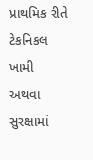પ્રાથમિક રીતે ટેકનિકલ ખામી અથવા સુરક્ષામાં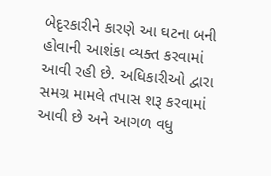બેદૃરકારીને કારણે આ ઘટના બની હોવાની આશંકા વ્યક્ત કરવામાં આવી રહી છે. અધિકારીઓ દ્વારા સમગ્ર મામલે તપાસ શરૂ કરવામાં આવી છે અને આગળ વધુ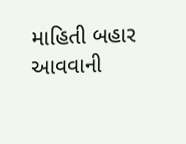માહિતી બહાર આવવાની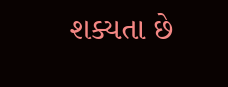શક્યતા છે